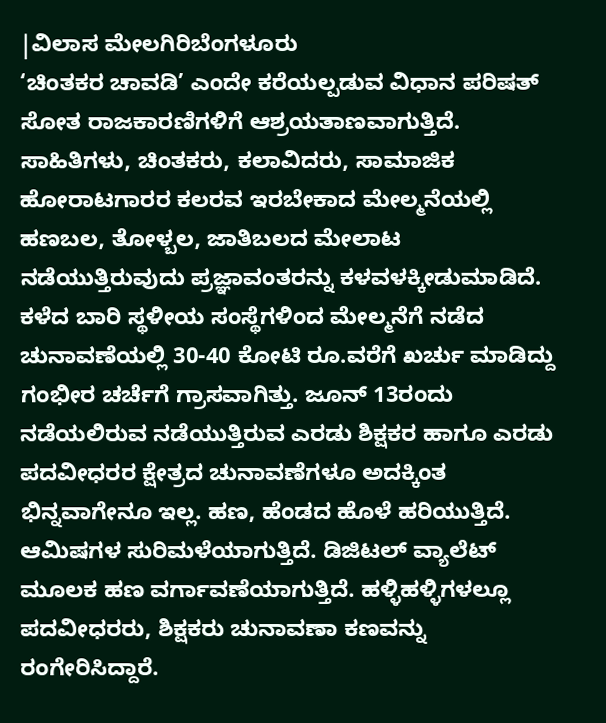|ವಿಲಾಸ ಮೇಲಗಿರಿಬೆಂಗಳೂರು
‘ಚಿಂತಕರ ಚಾವಡಿ’ ಎಂದೇ ಕರೆಯಲ್ಪಡುವ ವಿಧಾನ ಪರಿಷತ್ ಸೋತ ರಾಜಕಾರಣಿಗಳಿಗೆ ಆಶ್ರಯತಾಣವಾಗುತ್ತಿದೆ. ಸಾಹಿತಿಗಳು, ಚಿಂತಕರು, ಕಲಾವಿದರು, ಸಾಮಾಜಿಕ ಹೋರಾಟಗಾರರ ಕಲರವ ಇರಬೇಕಾದ ಮೇಲ್ಮನೆಯಲ್ಲಿ ಹಣಬಲ, ತೋಳ್ಬಲ, ಜಾತಿಬಲದ ಮೇಲಾಟ ನಡೆಯುತ್ತಿರುವುದು ಪ್ರಜ್ಞಾವಂತರನ್ನು ಕಳವಳಕ್ಕೀಡುಮಾಡಿದೆ.
ಕಳೆದ ಬಾರಿ ಸ್ಥಳೀಯ ಸಂಸ್ಥೆಗಳಿಂದ ಮೇಲ್ಮನೆಗೆ ನಡೆದ ಚುನಾವಣೆಯಲ್ಲಿ 30-40 ಕೋಟಿ ರೂ.ವರೆಗೆ ಖರ್ಚು ಮಾಡಿದ್ದು ಗಂಭೀರ ಚರ್ಚೆಗೆ ಗ್ರಾಸವಾಗಿತ್ತು. ಜೂನ್ 13ರಂದು ನಡೆಯಲಿರುವ ನಡೆಯುತ್ತಿರುವ ಎರಡು ಶಿಕ್ಷಕರ ಹಾಗೂ ಎರಡು ಪದವೀಧರರ ಕ್ಷೇತ್ರದ ಚುನಾವಣೆಗಳೂ ಅದಕ್ಕಿಂತ ಭಿನ್ನವಾಗೇನೂ ಇಲ್ಲ. ಹಣ, ಹೆಂಡದ ಹೊಳೆ ಹರಿಯುತ್ತಿದೆ. ಆಮಿಷಗಳ ಸುರಿಮಳೆಯಾಗುತ್ತಿದೆ. ಡಿಜಿಟಲ್ ವ್ಯಾಲೆಟ್ ಮೂಲಕ ಹಣ ವರ್ಗಾವಣೆಯಾಗುತ್ತಿದೆ. ಹಳ್ಳಿಹಳ್ಳಿಗಳಲ್ಲೂ ಪದವೀಧರರು, ಶಿಕ್ಷಕರು ಚುನಾವಣಾ ಕಣವನ್ನು ರಂಗೇರಿಸಿದ್ದಾರೆ.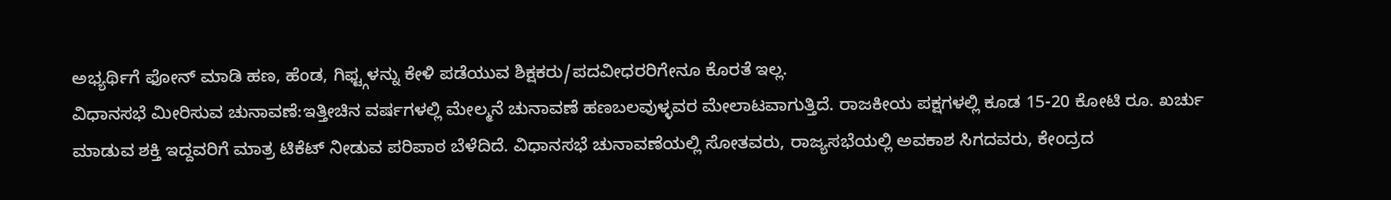ಅಭ್ಯರ್ಥಿಗೆ ಫೋನ್ ಮಾಡಿ ಹಣ, ಹೆಂಡ, ಗಿಫ್ಟ್ಗಳನ್ನು ಕೇಳಿ ಪಡೆಯುವ ಶಿಕ್ಷಕರು/ಪದವೀಧರರಿಗೇನೂ ಕೊರತೆ ಇಲ್ಲ.
ವಿಧಾನಸಭೆ ಮೀರಿಸುವ ಚುನಾವಣೆ:ಇತ್ತೀಚಿನ ವರ್ಷಗಳಲ್ಲಿ ಮೇಲ್ಮನೆ ಚುನಾವಣೆ ಹಣಬಲವುಳ್ಳವರ ಮೇಲಾಟವಾಗುತ್ತಿದೆ. ರಾಜಕೀಯ ಪಕ್ಷಗಳಲ್ಲಿ ಕೂಡ 15-20 ಕೋಟಿ ರೂ. ಖರ್ಚು ಮಾಡುವ ಶಕ್ತಿ ಇದ್ದವರಿಗೆ ಮಾತ್ರ ಟಿಕೆಟ್ ನೀಡುವ ಪರಿಪಾಠ ಬೆಳೆದಿದೆ. ವಿಧಾನಸಭೆ ಚುನಾವಣೆಯಲ್ಲಿ ಸೋತವರು, ರಾಜ್ಯಸಭೆಯಲ್ಲಿ ಅವಕಾಶ ಸಿಗದವರು, ಕೇಂದ್ರದ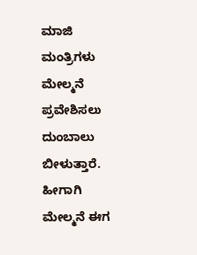ಮಾಜಿ ಮಂತ್ರಿಗಳು ಮೇಲ್ಮನೆ ಪ್ರವೇಶಿಸಲು ದುಂಬಾಲು ಬೀಳುತ್ತಾರೆ. ಹೀಗಾಗಿ ಮೇಲ್ಮನೆ ಈಗ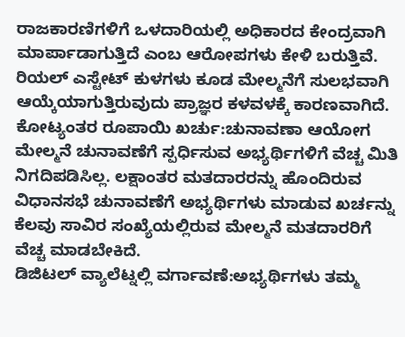ರಾಜಕಾರಣಿಗಳಿಗೆ ಒಳದಾರಿಯಲ್ಲಿ ಅಧಿಕಾರದ ಕೇಂದ್ರವಾಗಿ ಮಾರ್ಪಾಡಾಗುತ್ತಿದೆ ಎಂಬ ಆರೋಪಗಳು ಕೇಳಿ ಬರುತ್ತಿವೆ. ರಿಯಲ್ ಎಸ್ಟೇಟ್ ಕುಳಗಳು ಕೂಡ ಮೇಲ್ಮನೆಗೆ ಸುಲಭವಾಗಿ ಆಯ್ಕೆಯಾಗುತ್ತಿರುವುದು ಪ್ರಾಜ್ಞರ ಕಳವಳಕ್ಕೆ ಕಾರಣವಾಗಿದೆ.
ಕೋಟ್ಯಂತರ ರೂಪಾಯಿ ಖರ್ಚು:ಚುನಾವಣಾ ಆಯೋಗ ಮೇಲ್ಮನೆ ಚುನಾವಣೆಗೆ ಸ್ಪರ್ಧಿಸುವ ಅಭ್ಯರ್ಥಿಗಳಿಗೆ ವೆಚ್ಚ ಮಿತಿ ನಿಗದಿಪಡಿಸಿಲ್ಲ. ಲಕ್ಷಾಂತರ ಮತದಾರರನ್ನು ಹೊಂದಿರುವ ವಿಧಾನಸಭೆ ಚುನಾವಣೆಗೆ ಅಭ್ಯರ್ಥಿಗಳು ಮಾಡುವ ಖರ್ಚನ್ನು ಕೆಲವು ಸಾವಿರ ಸಂಖ್ಯೆಯಲ್ಲಿರುವ ಮೇಲ್ಮನೆ ಮತದಾರರಿಗೆ ವೆಚ್ಚ ಮಾಡಬೇಕಿದೆ.
ಡಿಜಿಟಲ್ ವ್ಯಾಲೆಟ್ನಲ್ಲಿ ವರ್ಗಾವಣೆ:ಅಭ್ಯರ್ಥಿಗಳು ತಮ್ಮ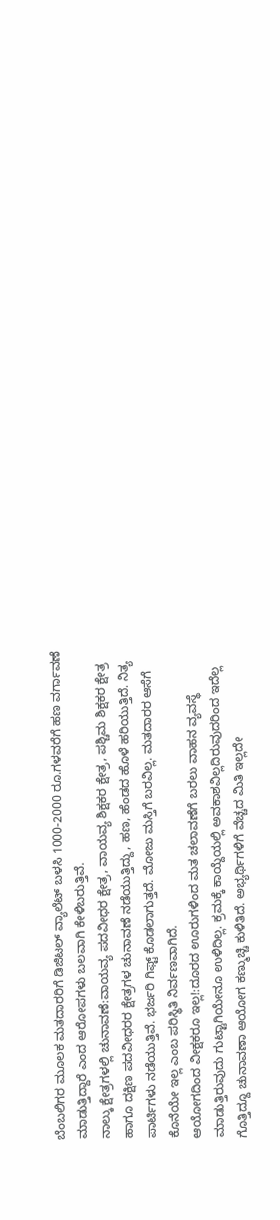ಬೆಂಬಲಿಗರ ಮೂಲಕ ಮತದಾರರಿಗೆ ಡಿಜಿಟಲ್ ವ್ಯಾಲೆಟ್ ಬಳಸಿ 1000-2000 ರೂ.ಗಳವರೆಗೆ ಹಣ ವರ್ಗಾವಣೆ ಮಾಡುತ್ತಿದ್ದಾರೆ ಎಂದ ಆರೋಪಗಳು ಬಲವಾಗಿ ಕೇಳಿಬರುತ್ತಿವೆ.
ನಾಲ್ಕು ಕ್ಷೇತ್ರಗಳಲ್ಲಿ ಚುನಾವಣೆ:ವಾಯವ್ಯ ಪದವೀಧರ ಕ್ಷೇತ್ರ, ವಾಯವ್ಯ ಶಿಕ್ಷಕರ ಕ್ಷೇತ್ರ, ಪಶ್ಚಿಮ ಶಿಕ್ಷಕರ ಕ್ಷೇತ್ರ ಹಾಗೂ ದಕ್ಷಿಣ ಪದವೀಧರರ ಕ್ಷೇತ್ರಗಳ ಚುನಾವಣೆ ನಡೆಯುತ್ತಿದ್ದು, ಹಣ, ಹೆಂಡದ ಹೊಳೆ ಹರಿಯುತ್ತಿದೆ. ನಿತ್ಯ ಪಾರ್ಟಿಗಳು ನಡೆಯುತ್ತಿವೆ. ಭರ್ಜರಿ ಗಿಫ್ಟ್ ಕೊಡಲಾಗುತ್ತದೆ. ಮೋಜು ಮಸ್ತಿಗೆ ಬರವಿಲ್ಲ. ಮತದಾರರ ಆಸೆಗೆ ಕೊನೆಯೇ ಇಲ್ಲ ಎಂಬ ಪರಿಸ್ಥಿತಿ ನಿರ್ವಣವಾಗಿದೆ.
ಆಯೋಗದಿಂದ ವೀಕ್ಷಕರೂ ಇಲ್ಲ!:ದೂರದ ಊರುಗಳಿಂದ ಮತ ಚಲಾವಣೆಗೆ ಬರಲು ವಾಹನ ವ್ಯವಸ್ಥೆ ಮಾಡುತ್ತಿರುವುದು ಗುಟ್ಟಾಗಿಯೇನೂ ಉಳಿದಿಲ್ಲ. ಕ್ರಮಕ್ಕೆ ಕಾಯ್ದೆಯಲ್ಲಿ ಅವಕಾಶವಿಲ್ಲದಿರುವುದರಿಂದ ಇದೆಲ್ಲ ಗೊತ್ತಿದ್ದೂ ಚುನಾವಣಾ ಆಯೋಗ ಕಣ್ಮುಚ್ಚಿ ಕುಳಿತಿದೆ. ಅಭ್ಯರ್ಥಿಗಳಿಗೆ ವೆಚ್ಚದ ಮಿತಿ ಇಲ್ಲದೇ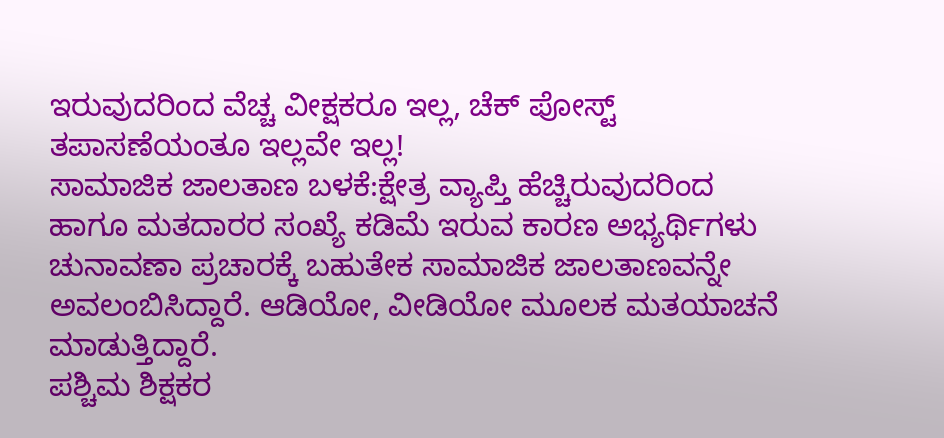ಇರುವುದರಿಂದ ವೆಚ್ಚ ವೀಕ್ಷಕರೂ ಇಲ್ಲ, ಚೆಕ್ ಪೋಸ್ಟ್ ತಪಾಸಣೆಯಂತೂ ಇಲ್ಲವೇ ಇಲ್ಲ!
ಸಾಮಾಜಿಕ ಜಾಲತಾಣ ಬಳಕೆ:ಕ್ಷೇತ್ರ ವ್ಯಾಪ್ತಿ ಹೆಚ್ಚಿರುವುದರಿಂದ ಹಾಗೂ ಮತದಾರರ ಸಂಖ್ಯೆ ಕಡಿಮೆ ಇರುವ ಕಾರಣ ಅಭ್ಯರ್ಥಿಗಳು ಚುನಾವಣಾ ಪ್ರಚಾರಕ್ಕೆ ಬಹುತೇಕ ಸಾಮಾಜಿಕ ಜಾಲತಾಣವನ್ನೇ ಅವಲಂಬಿಸಿದ್ದಾರೆ. ಆಡಿಯೋ, ವೀಡಿಯೋ ಮೂಲಕ ಮತಯಾಚನೆ ಮಾಡುತ್ತಿದ್ದಾರೆ.
ಪಶ್ಚಿಮ ಶಿಕ್ಷಕರ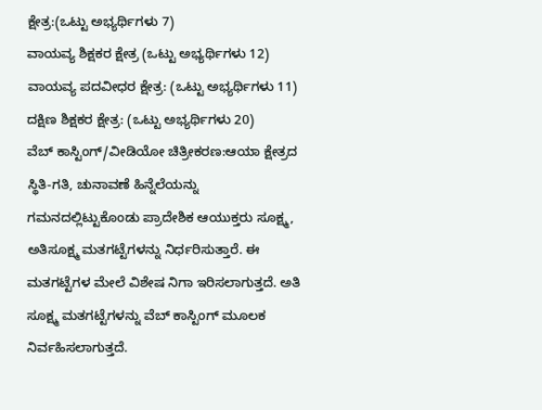ಕ್ಷೇತ್ರ:(ಒಟ್ಟು ಅಭ್ಯರ್ಥಿಗಳು 7)
ವಾಯವ್ಯ ಶಿಕ್ಷಕರ ಕ್ಷೇತ್ರ (ಒಟ್ಟು ಅಭ್ಯರ್ಥಿಗಳು 12)
ವಾಯವ್ಯ ಪದವೀಧರ ಕ್ಷೇತ್ರ: (ಒಟ್ಟು ಅಭ್ಯರ್ಥಿಗಳು 11)
ದಕ್ಷಿಣ ಶಿಕ್ಷಕರ ಕ್ಷೇತ್ರ: (ಒಟ್ಟು ಅಭ್ಯರ್ಥಿಗಳು 20)
ವೆಬ್ ಕಾಸ್ಟಿಂಗ್/ವೀಡಿಯೋ ಚಿತ್ರೀಕರಣ:ಆಯಾ ಕ್ಷೇತ್ರದ ಸ್ಥಿತಿ-ಗತಿ, ಚುನಾವಣೆ ಹಿನ್ನೆಲೆಯನ್ನು ಗಮನದಲ್ಲಿಟ್ಟುಕೊಂಡು ಪ್ರಾದೇಶಿಕ ಆಯುಕ್ತರು ಸೂಕ್ಷ್ಮ, ಅತಿಸೂಕ್ಷ್ಮ ಮತಗಟ್ಟೆಗಳನ್ನು ನಿರ್ಧರಿಸುತ್ತಾರೆ. ಈ ಮತಗಟ್ಟೆಗಳ ಮೇಲೆ ವಿಶೇಷ ನಿಗಾ ಇರಿಸಲಾಗುತ್ತದೆ. ಅತಿ ಸೂಕ್ಷ್ಮ ಮತಗಟ್ಟೆಗಳನ್ನು ವೆಬ್ ಕಾಸ್ಟಿಂಗ್ ಮೂಲಕ ನಿರ್ವಹಿಸಲಾಗುತ್ತದೆ.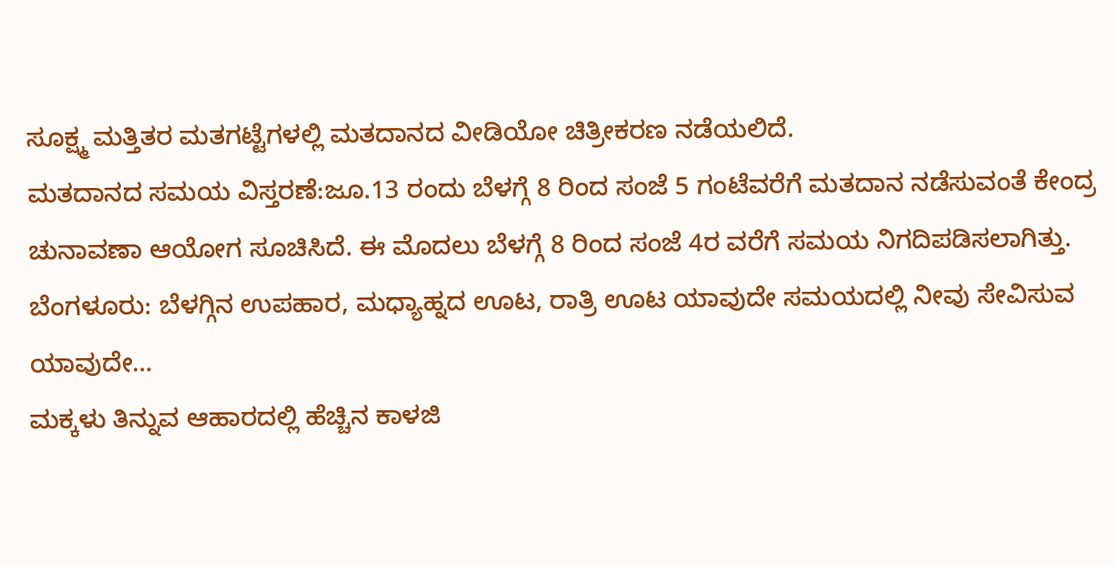ಸೂಕ್ಷ್ಮ ಮತ್ತಿತರ ಮತಗಟ್ಟೆಗಳಲ್ಲಿ ಮತದಾನದ ವೀಡಿಯೋ ಚಿತ್ರೀಕರಣ ನಡೆಯಲಿದೆ.
ಮತದಾನದ ಸಮಯ ವಿಸ್ತರಣೆ:ಜೂ.13 ರಂದು ಬೆಳಗ್ಗೆ 8 ರಿಂದ ಸಂಜೆ 5 ಗಂಟೆವರೆಗೆ ಮತದಾನ ನಡೆಸುವಂತೆ ಕೇಂದ್ರ ಚುನಾವಣಾ ಆಯೋಗ ಸೂಚಿಸಿದೆ. ಈ ಮೊದಲು ಬೆಳಗ್ಗೆ 8 ರಿಂದ ಸಂಜೆ 4ರ ವರೆಗೆ ಸಮಯ ನಿಗದಿಪಡಿಸಲಾಗಿತ್ತು.
ಬೆಂಗಳೂರು: ಬೆಳಗ್ಗಿನ ಉಪಹಾರ, ಮಧ್ಯಾಹ್ನದ ಊಟ, ರಾತ್ರಿ ಊಟ ಯಾವುದೇ ಸಮಯದಲ್ಲಿ ನೀವು ಸೇವಿಸುವ ಯಾವುದೇ…
ಮಕ್ಕಳು ತಿನ್ನುವ ಆಹಾರದಲ್ಲಿ ಹೆಚ್ಚಿನ ಕಾಳಜಿ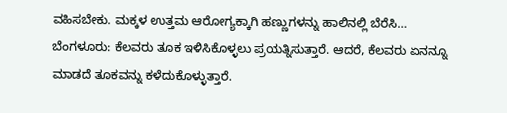ವಹಿಸಬೇಕು. ಮಕ್ಕಳ ಉತ್ತಮ ಆರೋಗ್ಯಕ್ಕಾಗಿ ಹಣ್ಣುಗಳನ್ನು ಹಾಲಿನಲ್ಲಿ ಬೆರೆಸಿ…
ಬೆಂಗಳೂರು: ಕೆಲವರು ತೂಕ ಇಳಿಸಿಕೊಳ್ಳಲು ಪ್ರಯತ್ನಿಸುತ್ತಾರೆ. ಆದರೆ, ಕೆಲವರು ಏನನ್ನೂ ಮಾಡದೆ ತೂಕವನ್ನು ಕಳೆದುಕೊಳ್ಳುತ್ತಾರೆ.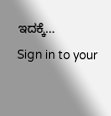ಇದಕ್ಕೆ…
Sign in to your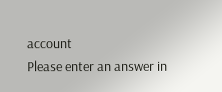account
Please enter an answer in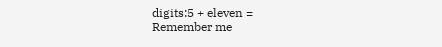digits:5 + eleven =
Remember me